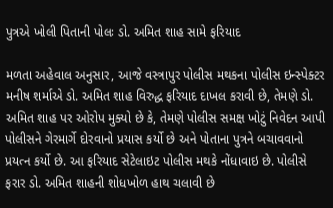પુત્રએ ખોલી પિતાની પોલઃ ડો. અમિત શાહ સામે ફરિયાદ

મળતા અહેવાલ અનુસાર, આજે વસ્ત્રાપુર પોલીસ મથકના પોલીસ ઇન્સ્પેક્ટર મનીષ શર્માએ ડો. અમિત શાહ વિરુદ્ધ ફરિયાદ દાખલ કરાવી છે, તેમણે ડો. અમિત શાહ પર ઓરોપ મુક્યો છે કે, તેમણે પોલીસ સમક્ષ ખોટું નિવેદન આપી પોલીસને ગેરમાર્ગે દોરવાનો પ્રયાસ કર્યો છે અને પોતાના પુત્રને બચાવવાનો પ્રયત્ન કર્યો છે. આ ફરિયાદ સેટેલાઇટ પોલીસ મથકે નોંધાવાઇ છે. પોલીસે ફરાર ડો. અમિત શાહની શોધખોળ હાથ ચલાવી છે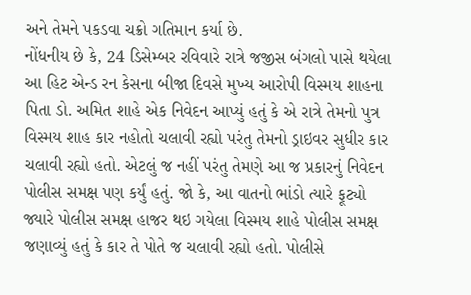અને તેમને પકડવા ચક્રો ગતિમાન કર્યા છે.
નોંધનીય છે કે, 24 ડિસેમ્બર રવિવારે રાત્રે જજીસ બંગલો પાસે થયેલા આ હિટ એન્ડ રન કેસના બીજા દિવસે મુખ્ય આરોપી વિસ્મય શાહના પિતા ડો. અમિત શાહે એક નિવેદન આપ્યું હતું કે એ રાત્રે તેમનો પુત્ર વિસ્મય શાહ કાર નહોતો ચલાવી રહ્યો પરંતુ તેમનો ડ્રાઇવર સુધીર કાર ચલાવી રહ્યો હતો. એટલું જ નહીં પરંતુ તેમણે આ જ પ્રકારનું નિવેદન પોલીસ સમક્ષ પણ કર્યું હતું. જો કે, આ વાતનો ભાંડો ત્યારે ફૂટ્યો જ્યારે પોલીસ સમક્ષ હાજર થઇ ગયેલા વિસ્મય શાહે પોલીસ સમક્ષ જણાવ્યું હતું કે કાર તે પોતે જ ચલાવી રહ્યો હતો. પોલીસે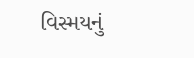વિસ્મયનું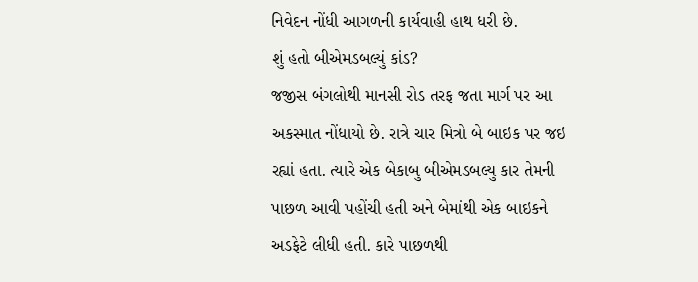નિવેદન નોંધી આગળની કાર્યવાહી હાથ ધરી છે.
શું હતો બીએમડબલ્યું કાંડ?
જજીસ બંગલોથી માનસી રોડ તરફ જતા માર્ગ પર આ અકસ્માત નોંધાયો છે. રાત્રે ચાર મિત્રો બે બાઇક પર જઇ રહ્યાં હતા. ત્યારે એક બેકાબુ બીએમડબલ્યુ કાર તેમની પાછળ આવી પહોંચી હતી અને બેમાંથી એક બાઇકને અડફેટે લીધી હતી. કારે પાછળથી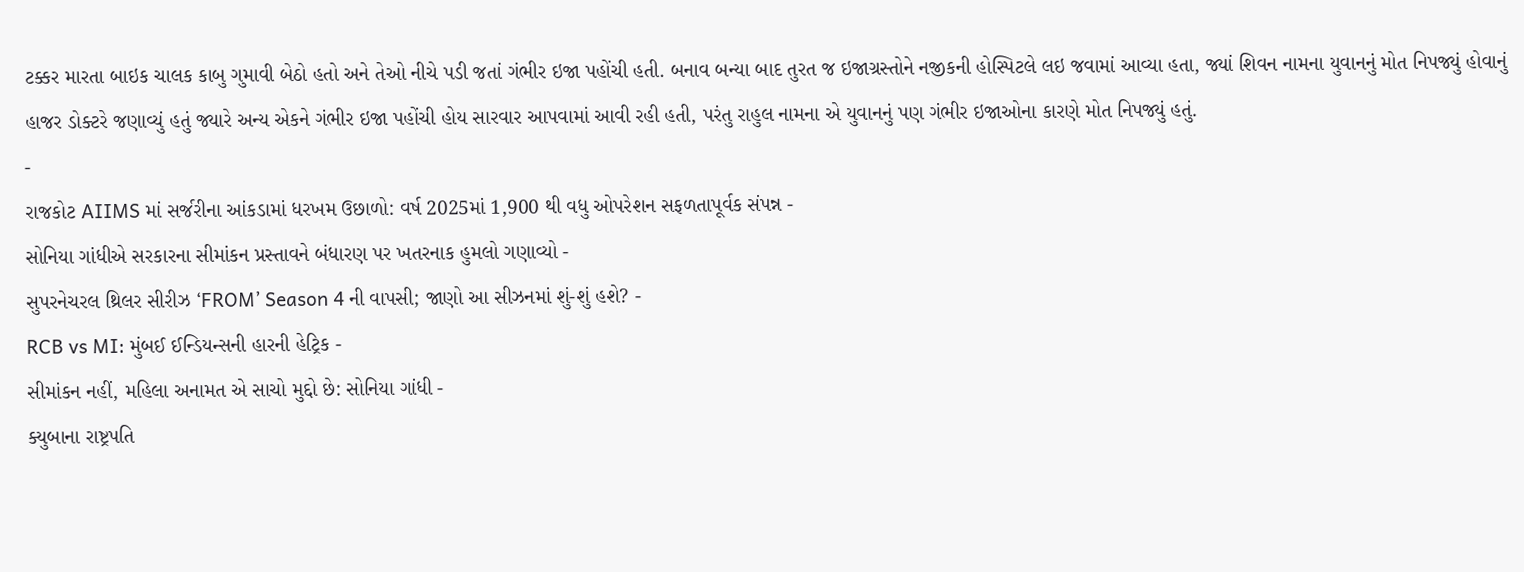ટક્કર મારતા બાઇક ચાલક કાબુ ગુમાવી બેઠો હતો અને તેઓ નીચે પડી જતાં ગંભીર ઇજા પહોંચી હતી. બનાવ બન્યા બાદ તુરત જ ઇજાગ્રસ્તોને નજીકની હોસ્પિટલે લઇ જવામાં આવ્યા હતા, જ્યાં શિવન નામના યુવાનનું મોત નિપજ્યું હોવાનું હાજર ડોક્ટરે જણાવ્યું હતું જ્યારે અન્ય એકને ગંભીર ઇજા પહોંચી હોય સારવાર આપવામાં આવી રહી હતી, પરંતુ રાહુલ નામના એ યુવાનનું પણ ગંભીર ઇજાઓના કારણે મોત નિપજ્યું હતું.
-
રાજકોટ AIIMS માં સર્જરીના આંકડામાં ધરખમ ઉછાળો: વર્ષ 2025માં 1,900 થી વધુ ઓપરેશન સફળતાપૂર્વક સંપન્ન -
સોનિયા ગાંધીએ સરકારના સીમાંકન પ્રસ્તાવને બંધારણ પર ખતરનાક હુમલો ગણાવ્યો -
સુપરનેચરલ થ્રિલર સીરીઝ ‘FROM’ Season 4 ની વાપસી; જાણો આ સીઝનમાં શું-શું હશે? -
RCB vs MI: મુંબઈ ઈન્ડિયન્સની હારની હેટ્રિક -
સીમાંકન નહીં, મહિલા અનામત એ સાચો મુદ્દો છે: સોનિયા ગાંધી -
ક્યુબાના રાષ્ટ્રપતિ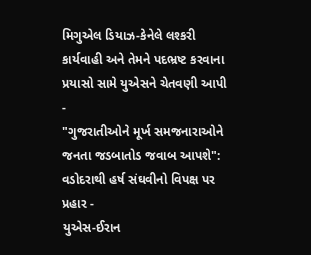મિગુએલ ડિયાઝ-કેનેલે લશ્કરી કાર્યવાહી અને તેમને પદભ્રષ્ટ કરવાના પ્રયાસો સામે યુએસને ચેતવણી આપી -
"ગુજરાતીઓને મૂર્ખ સમજનારાઓને જનતા જડબાતોડ જવાબ આપશે": વડોદરાથી હર્ષ સંઘવીનો વિપક્ષ પર પ્રહાર -
યુએસ-ઈરાન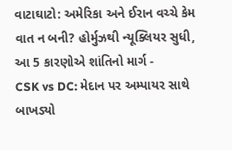વાટાઘાટો: અમેરિકા અને ઈરાન વચ્ચે કેમ વાત ન બની? હોર્મુઝથી ન્યૂક્લિયર સુધી, આ 5 કારણોએ શાંતિનો માર્ગ -
CSK vs DC: મેદાન પર અમ્પાયર સાથે બાખડ્યો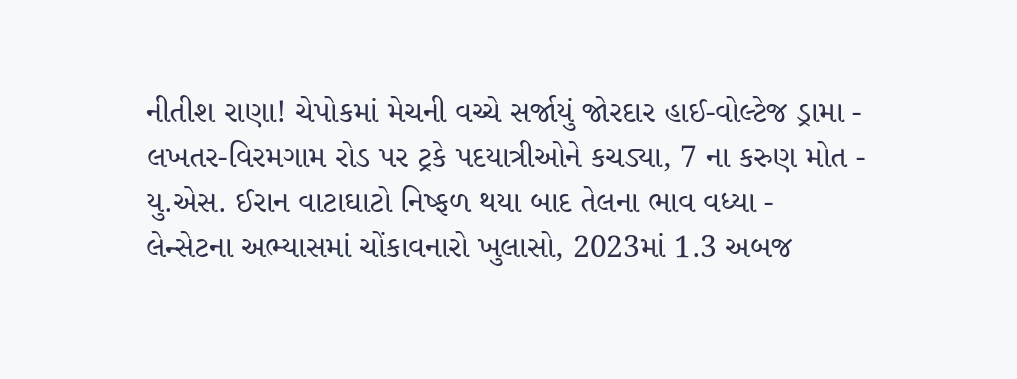નીતીશ રાણા! ચેપોકમાં મેચની વચ્ચે સર્જાયું જોરદાર હાઈ-વોલ્ટેજ ડ્રામા -
લખતર-વિરમગામ રોડ પર ટ્રકે પદયાત્રીઓને કચડ્યા, 7 ના કરુણ મોત -
યુ.એસ. ઈરાન વાટાઘાટો નિષ્ફળ થયા બાદ તેલના ભાવ વધ્યા -
લેન્સેટના અભ્યાસમાં ચોંકાવનારો ખુલાસો, 2023માં 1.3 અબજ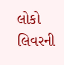લોકો લિવરની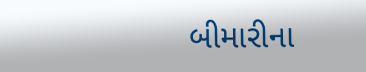બીમારીના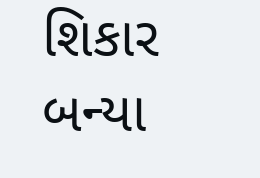શિકાર બન્યા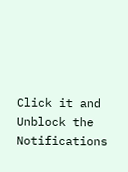Click it and Unblock the Notifications